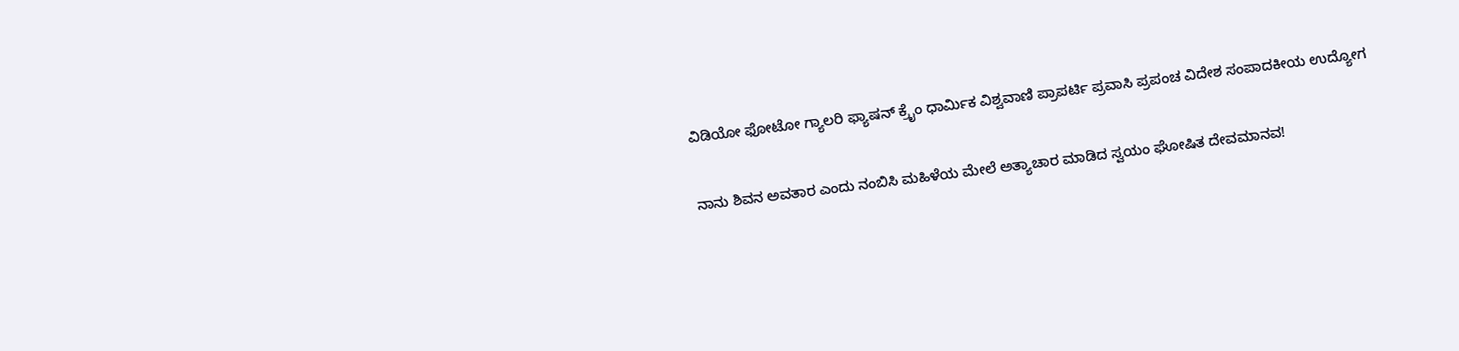ವಿಡಿಯೋ ಫೋಟೋ ಗ್ಯಾಲರಿ ಫ್ಯಾಷನ್ ಕ್ರೈಂ ಧಾರ್ಮಿಕ ವಿಶ್ವವಾಣಿ ಪ್ರಾಪರ್ಟಿ ಪ್ರವಾಸಿ ಪ್ರಪಂಚ ವಿದೇಶ ಸಂಪಾದಕೀಯ ಉದ್ಯೋಗ

ನಾನು ಶಿವನ ಅವತಾರ ಎಂದು ನಂಬಿಸಿ ಮಹಿಳೆಯ ಮೇಲೆ ಅತ್ಯಾಚಾರ ಮಾಡಿದ ಸ್ವಯಂ ಘೋಷಿತ ದೇವಮಾನವ!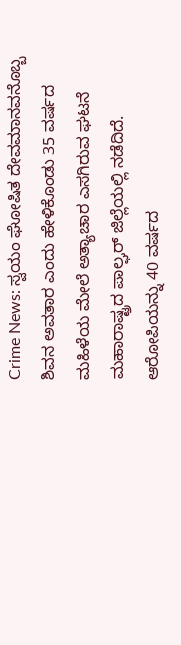Crime News: ಸ್ವಯಂ ಘೋಷಿತ ದೇವಮಾನವನೊಬ್ಬ ಶಿವನ ಅವತಾರ ಎಂದು ಹೇಳಿಕೊಂಡು 35 ವರ್ಷದ ಮಹಿಳೆಯ ಮೇಲೆ ಅತ್ಯಾಚಾರ ಎಸಗಿರುವ ಘಟನೆ ಮಹಾರಾಷ್ಟ್ರದ ಪಾಲ್ಘರ್ ಜಿಲ್ಲೆಯಲ್ಲಿ ನಡೆದಿದೆ. ಆರೋಪಿಯನ್ನು 40 ವರ್ಷದ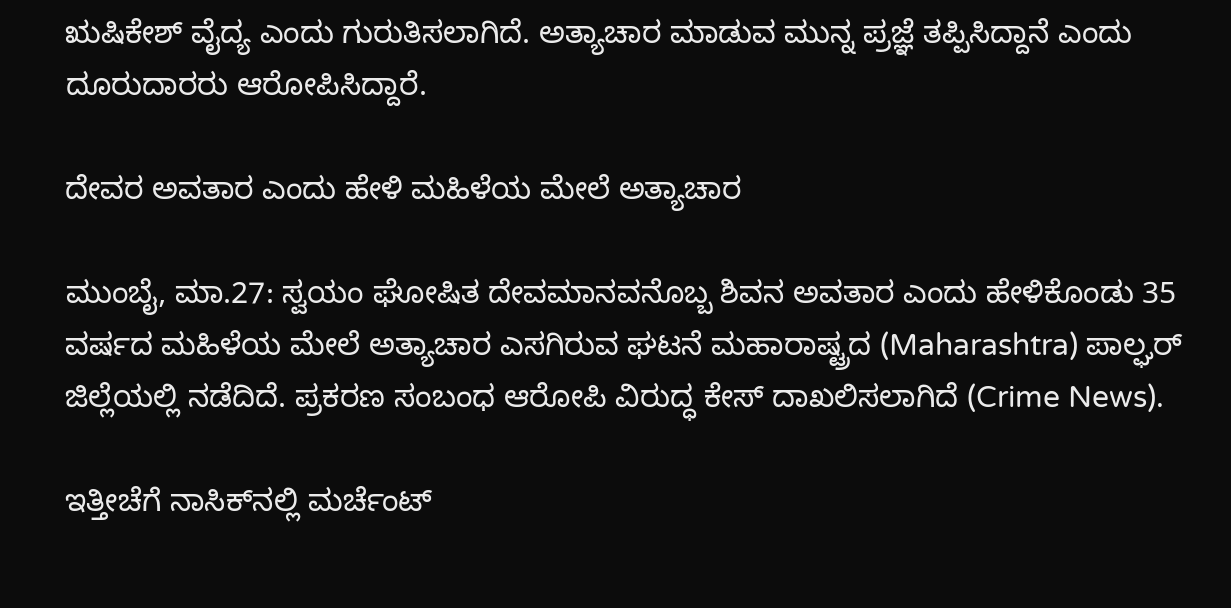ಋಷಿಕೇಶ್ ವೈದ್ಯ ಎಂದು ಗುರುತಿಸಲಾಗಿದೆ. ಅತ್ಯಾಚಾರ ಮಾಡುವ ಮುನ್ನ ಪ್ರಜ್ಞೆ ತಪ್ಪಿಸಿದ್ದಾನೆ ಎಂದು ದೂರುದಾರರು ಆರೋಪಿಸಿದ್ದಾರೆ.

ದೇವರ ಅವತಾರ ಎಂದು ಹೇಳಿ ಮಹಿಳೆಯ ಮೇಲೆ ಅತ್ಯಾಚಾರ

ಮುಂಬೈ, ಮಾ.27: ಸ್ವಯಂ ಘೋಷಿತ ದೇವಮಾನವನೊಬ್ಬ ಶಿವನ ಅವತಾರ ಎಂದು ಹೇಳಿಕೊಂಡು 35 ವರ್ಷದ ಮಹಿಳೆಯ ಮೇಲೆ ಅತ್ಯಾಚಾರ ಎಸಗಿರುವ ಘಟನೆ ಮಹಾರಾಷ್ಟ್ರದ (Maharashtra) ಪಾಲ್ಘರ್ ಜಿಲ್ಲೆಯಲ್ಲಿ ನಡೆದಿದೆ. ಪ್ರಕರಣ ಸಂಬಂಧ ಆರೋಪಿ ವಿರುದ್ಧ ಕೇಸ್ ದಾಖಲಿಸಲಾಗಿದೆ (Crime News).

ಇತ್ತೀಚೆಗೆ ನಾಸಿಕ್‌ನಲ್ಲಿ ಮರ್ಚೆಂಟ್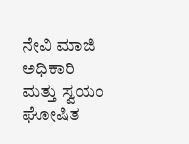ನೇವಿ ಮಾಜಿ ಅಧಿಕಾರಿ ಮತ್ತು ಸ್ವಯಂ ಘೋಷಿತ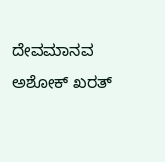ದೇವಮಾನವ ಅಶೋಕ್ ಖರತ್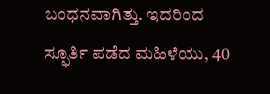ಬಂಧನವಾಗಿತ್ತು. ಇದರಿಂದ ಸ್ಫೂರ್ತಿ ಪಡೆದ ಮಹಿಳೆಯು, 40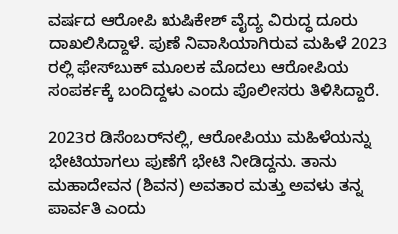ವರ್ಷದ ಆರೋಪಿ ಋಷಿಕೇಶ್ ವೈದ್ಯ ವಿರುದ್ಧ ದೂರು ದಾಖಲಿಸಿದ್ದಾಳೆ. ಪುಣೆ ನಿವಾಸಿಯಾಗಿರುವ ಮಹಿಳೆ 2023 ರಲ್ಲಿ ಫೇಸ್‌ಬುಕ್ ಮೂಲಕ ಮೊದಲು ಆರೋಪಿಯ ಸಂಪರ್ಕಕ್ಕೆ ಬಂದಿದ್ದಳು ಎಂದು ಪೊಲೀಸರು ತಿಳಿಸಿದ್ದಾರೆ.

2023ರ ಡಿಸೆಂಬರ್‌ನಲ್ಲಿ, ಆರೋಪಿಯು ಮಹಿಳೆಯನ್ನು ಭೇಟಿಯಾಗಲು ಪುಣೆಗೆ ಭೇಟಿ ನೀಡಿದ್ದನು. ತಾನು ಮಹಾದೇವನ (ಶಿವನ) ಅವತಾರ ಮತ್ತು ಅವಳು ತನ್ನ ಪಾರ್ವತಿ ಎಂದು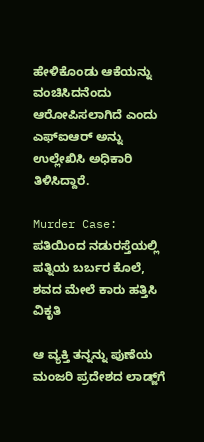ಹೇಳಿಕೊಂಡು ಆಕೆಯನ್ನು ವಂಚಿಸಿದನೆಂದು ಆರೋಪಿಸಲಾಗಿದೆ ಎಂದು ಎಫ್‌ಐಆರ್ ಅನ್ನು ಉಲ್ಲೇಖಿಸಿ ಅಧಿಕಾರಿ ತಿಳಿಸಿದ್ದಾರೆ.

Murder Case: ಪತಿಯಿಂದ ನಡುರಸ್ತೆಯಲ್ಲಿ ಪತ್ನಿಯ ಬರ್ಬರ ಕೊಲೆ, ಶವದ ಮೇಲೆ ಕಾರು ಹತ್ತಿಸಿ ವಿಕೃತಿ

ಆ ವ್ಯಕ್ತಿ ತನ್ನನ್ನು ಪುಣೆಯ ಮಂಜರಿ ಪ್ರದೇಶದ ಲಾಡ್ಜ್‌ಗೆ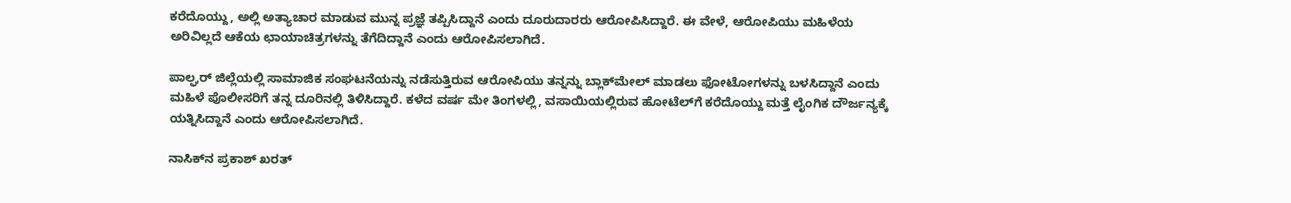ಕರೆದೊಯ್ದು, ಅಲ್ಲಿ ಅತ್ಯಾಚಾರ ಮಾಡುವ ಮುನ್ನ ಪ್ರಜ್ಞೆ ತಪ್ಪಿಸಿದ್ದಾನೆ ಎಂದು ದೂರುದಾರರು ಆರೋಪಿಸಿದ್ದಾರೆ. ಈ ವೇಳೆ, ಆರೋಪಿಯು ಮಹಿಳೆಯ ಅರಿವಿಲ್ಲದೆ ಆಕೆಯ ಛಾಯಾಚಿತ್ರಗಳನ್ನು ತೆಗೆದಿದ್ದಾನೆ ಎಂದು ಆರೋಪಿಸಲಾಗಿದೆ.

ಪಾಲ್ಘರ್ ಜಿಲ್ಲೆಯಲ್ಲಿ ಸಾಮಾಜಿಕ ಸಂಘಟನೆಯನ್ನು ನಡೆಸುತ್ತಿರುವ ಆರೋಪಿಯು ತನ್ನನ್ನು ಬ್ಲಾಕ್‌ಮೇಲ್ ಮಾಡಲು ಫೋಟೋಗಳನ್ನು ಬಳಸಿದ್ದಾನೆ ಎಂದು ಮಹಿಳೆ ಪೊಲೀಸರಿಗೆ ತನ್ನ ದೂರಿನಲ್ಲಿ ತಿಳಿಸಿದ್ದಾರೆ. ಕಳೆದ ವರ್ಷ ಮೇ ತಿಂಗಳಲ್ಲಿ, ವಸಾಯಿಯಲ್ಲಿರುವ ಹೋಟೆಲ್‌ಗೆ ಕರೆದೊಯ್ದು ಮತ್ತೆ ಲೈಂಗಿಕ ದೌರ್ಜನ್ಯಕ್ಕೆ ಯತ್ನಿಸಿದ್ದಾನೆ ಎಂದು ಆರೋಪಿಸಲಾಗಿದೆ.

ನಾಸಿಕ್‌ನ ಪ್ರಕಾಶ್ ಖರತ್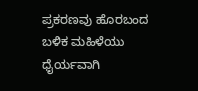ಪ್ರಕರಣವು ಹೊರಬಂದ ಬಳಿಕ ಮಹಿಳೆಯು ಧೈರ್ಯವಾಗಿ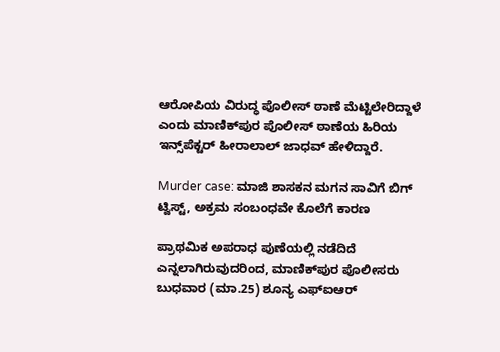ಆರೋಪಿಯ ವಿರುದ್ಧ ಪೊಲೀಸ್ ಠಾಣೆ ಮೆಟ್ಟಿಲೇರಿದ್ದಾಳೆ ಎಂದು ಮಾಣಿಕ್‌ಪುರ ಪೊಲೀಸ್ ಠಾಣೆಯ ಹಿರಿಯ ಇನ್ಸ್‌ಪೆಕ್ಟರ್ ಹೀರಾಲಾಲ್ ಜಾಧವ್ ಹೇಳಿದ್ದಾರೆ.

Murder case: ಮಾಜಿ ಶಾಸಕನ ಮಗನ ಸಾವಿಗೆ ಬಿಗ್ ಟ್ವಿಸ್ಟ್, ಅಕ್ರಮ ಸಂಬಂಧವೇ ಕೊಲೆಗೆ ಕಾರಣ

ಪ್ರಾಥಮಿಕ ಅಪರಾಧ ಪುಣೆಯಲ್ಲಿ ನಡೆದಿದೆ ಎನ್ನಲಾಗಿರುವುದರಿಂದ, ಮಾಣಿಕ್‌ಪುರ ಪೊಲೀಸರು ಬುಧವಾರ (ಮಾ.25) ಶೂನ್ಯ ಎಫ್‌ಐಆರ್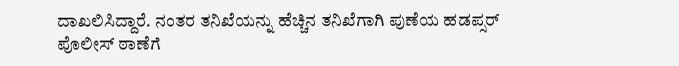ದಾಖಲಿಸಿದ್ದಾರೆ. ನಂತರ ತನಿಖೆಯನ್ನು ಹೆಚ್ಚಿನ ತನಿಖೆಗಾಗಿ ಪುಣೆಯ ಹಡಪ್ಸರ್ ಪೊಲೀಸ್ ಠಾಣೆಗೆ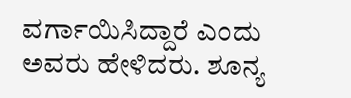ವರ್ಗಾಯಿಸಿದ್ದಾರೆ ಎಂದು ಅವರು ಹೇಳಿದರು. ಶೂನ್ಯ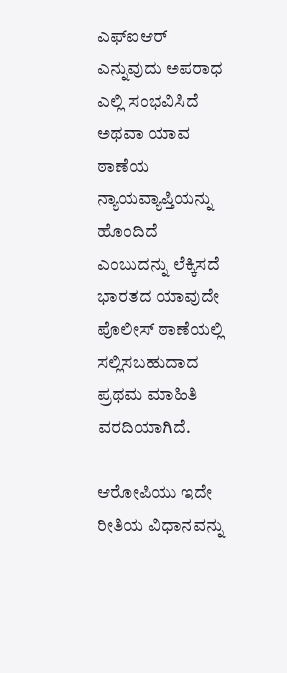ಎಫ್‌ಐಆರ್ ಎನ್ನುವುದು ಅಪರಾಧ ಎಲ್ಲಿ ಸಂಭವಿಸಿದೆ ಅಥವಾ ಯಾವ ಠಾಣೆಯ ನ್ಯಾಯವ್ಯಾಪ್ತಿಯನ್ನು ಹೊಂದಿದೆ ಎಂಬುದನ್ನು ಲೆಕ್ಕಿಸದೆ ಭಾರತದ ಯಾವುದೇ ಪೊಲೀಸ್ ಠಾಣೆಯಲ್ಲಿ ಸಲ್ಲಿಸಬಹುದಾದ ಪ್ರಥಮ ಮಾಹಿತಿ ವರದಿಯಾಗಿದೆ.

ಆರೋಪಿಯು ಇದೇ ರೀತಿಯ ವಿಧಾನವನ್ನು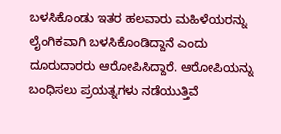ಬಳಸಿಕೊಂಡು ಇತರ ಹಲವಾರು ಮಹಿಳೆಯರನ್ನು ಲೈಂಗಿಕವಾಗಿ ಬಳಸಿಕೊಂಡಿದ್ದಾನೆ ಎಂದು ದೂರುದಾರರು ಆರೋಪಿಸಿದ್ದಾರೆ. ಆರೋಪಿಯನ್ನು ಬಂಧಿಸಲು ಪ್ರಯತ್ನಗಳು ನಡೆಯುತ್ತಿವೆ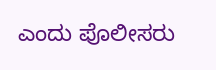ಎಂದು ಪೊಲೀಸರು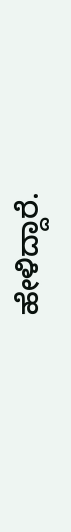ಹೇಳಿದ್ದಾರೆ.